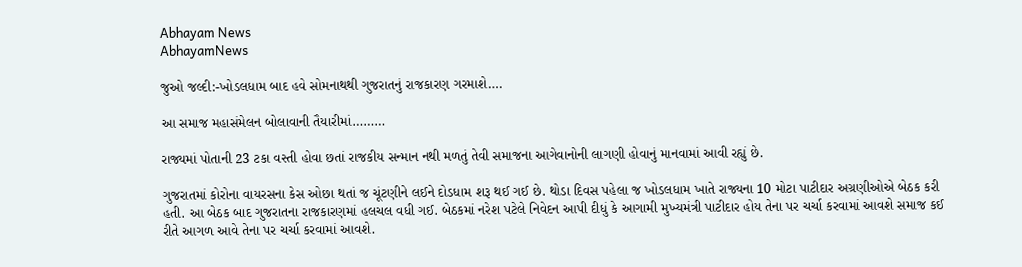Abhayam News
AbhayamNews

જુઓ જલ્દી:-ખોડલધામ બાદ હવે સોમનાથથી ગુજરાતનું રાજકારણ ગરમાશે….

આ સમાજ મહાસંમેલન બોલાવાની તૈયારીમાં………

રાજ્યમાં પોતાની 23 ટકા વસ્તી હોવા છતાં રાજકીય સન્માન નથી મળતું તેવી સમાજના આગેવાનોની લાગણી હોવાનું માનવામાં આવી રહ્યું છે.

ગુજરાતમાં કોરોના વાયરસના કેસ ઓછા થતાં જ ચૂંટણીને લઈને દોડધામ શરૂ થઈ ગઈ છે. થોડા દિવસ પહેલા જ ખોડલધામ ખાતે રાજ્યના 10 મોટા પાટીદાર અગ્રણીઓએ બેઠક કરી હતી. આ બેઠક બાદ ગુજરાતના રાજકારણમાં હલચલ વધી ગઈ. બેઠકમાં નરેશ પટેલે નિવેદન આપી દીધું કે આગામી મુખ્યમંત્રી પાટીદાર હોય તેના પર ચર્ચા કરવામાં આવશે સમાજ કઈ રીતે આગળ આવે તેના પર ચર્ચા કરવામાં આવશે.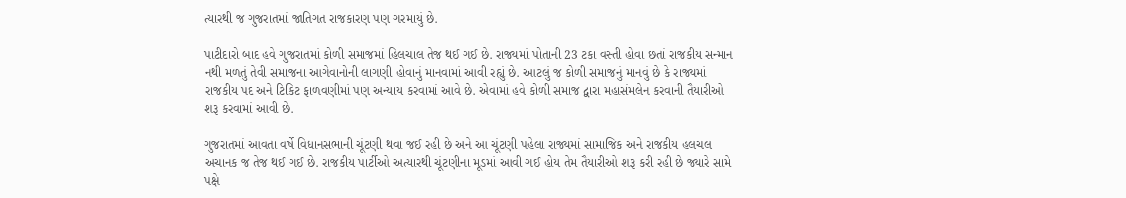ત્યારથી જ ગુજરાતમાં જાતિગત રાજકારણ પણ ગરમાયું છે.

પાટીદારો બાદ હવે ગુજરાતમાં કોળી સમાજમાં હિલચાલ તેજ થઈ ગઈ છે. રાજ્યમાં પોતાની 23 ટકા વસ્તી હોવા છતાં રાજકીય સન્માન નથી મળતું તેવી સમાજના આગેવાનોની લાગણી હોવાનું માનવામાં આવી રહ્યું છે. આટલું જ કોળી સમાજનું માનવું છે કે રાજ્યમાં રાજકીય પદ અને ટિકિટ ફાળવણીમાં પણ અન્યાય કરવામાં આવે છે. એવામાં હવે કોળી સમાજ દ્વારા મહાસંમલેન કરવાની તૈયારીઓ શરૂ કરવામાં આવી છે.

ગુજરાતમાં આવતા વર્ષે વિધાનસભાની ચૂંટણી થવા જઈ રહી છે અને આ ચૂંટણી પહેલા રાજ્યમાં સામાજિક અને રાજકીય હલચલ અચાનક જ તેજ થઈ ગઈ છે. રાજકીય પાર્ટીઓ અત્યારથી ચૂંટણીના મૂડમાં આવી ગઈ હોય તેમ તૈયારીઓ શરૂ કરી રહી છે જ્યારે સામે પક્ષે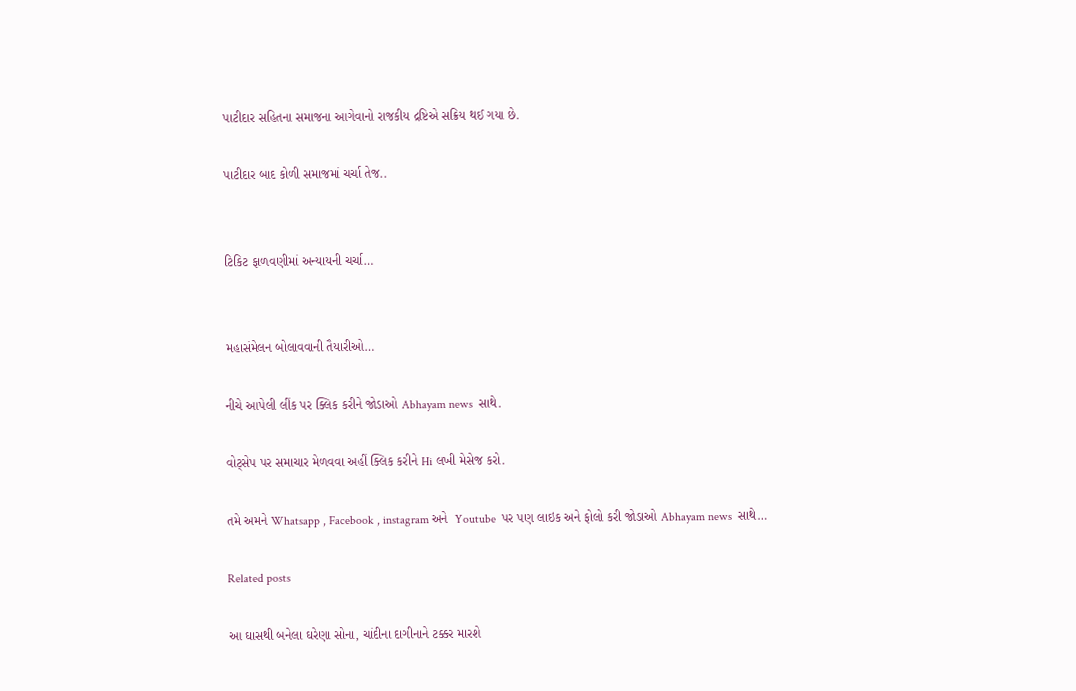પાટીદાર સહિતના સમાજના આગેવાનો રાજકીય દ્રષ્ટિએ સક્રિય થઈ ગયા છે.

પાટીદાર બાદ કોળી સમાજમાં ચર્ચા તેજ..


ટિકિટ ફાળવણીમાં અન્યાયની ચર્ચા…


મહાસંમેલન બોલાવવાની તૈયારીઓ…

નીચે આપેલી લીંક પર ક્લિક કરીને જોડાઓ Abhayam news  સાથે.

વોટ્સેપ પર સમાચાર મેળવવા અહીં ક્લિક કરીને Hi લખી મેસેજ કરો.

તમે અમને Whatsapp , Facebook , instagram અને  Youtube  પર પણ લાઇક અને ફોલો કરી જોડાઓ Abhayam news  સાથે…

Related posts

આ ઘાસથી બનેલા ઘરેણા સોના, ચાંદીના દાગીનાને ટક્કર મારશે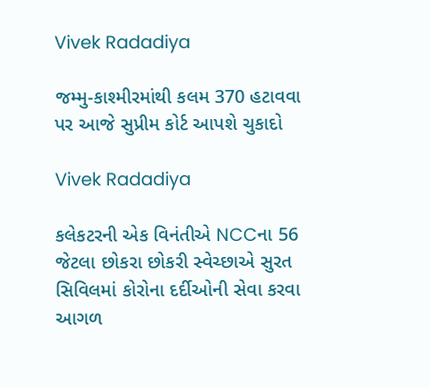Vivek Radadiya

જમ્મુ-કાશ્મીરમાંથી કલમ 370 હટાવવા પર આજે સુપ્રીમ કોર્ટ આપશે ચુકાદો

Vivek Radadiya

કલેકટરની એક વિનંતીએ NCCના 56 જેટલા છોકરા છોકરી સ્વેચ્છાએ સુરત સિવિલમાં કોરોના દર્દીઓની સેવા કરવા આગળ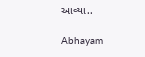આવ્યા..

Abhayam